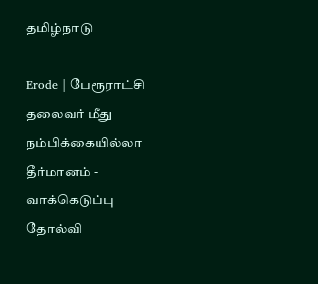தமிழ்நாடு

Erode | பேரூராட்சி தலைவர் மீது நம்பிக்கையில்லா தீர்மானம் - வாக்கெடுப்பு தோல்வி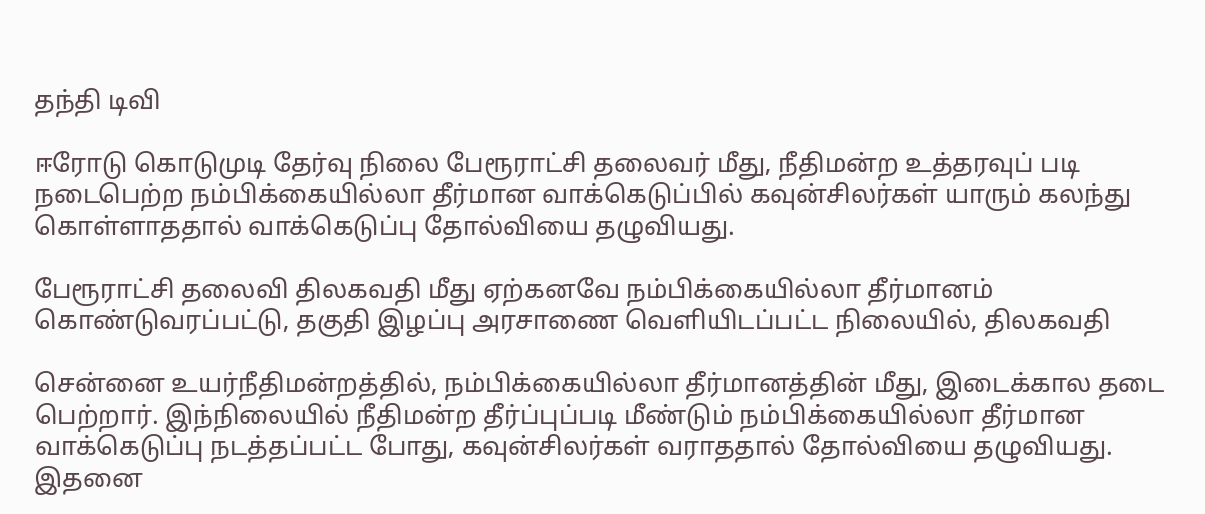தந்தி டிவி

ஈரோடு கொடுமுடி தேர்வு நிலை பேரூராட்சி தலைவர் மீது, நீதிமன்ற உத்தரவுப் படி நடைபெற்ற நம்பிக்கையில்லா தீர்மான வாக்கெடுப்பில் கவுன்சிலர்கள் யாரும் கலந்து கொள்ளாததால் வாக்கெடுப்பு தோல்வியை தழுவியது.

பேரூராட்சி தலைவி திலகவதி மீது ஏற்கனவே நம்பிக்கையில்லா தீர்மானம் கொண்டுவரப்பட்டு, தகுதி இழப்பு அரசாணை வெளியிடப்பட்ட நிலையில், திலகவதி

சென்னை உயர்நீதிமன்றத்தில், நம்பிக்கையில்லா தீர்மானத்தின் மீது, இடைக்கால தடை பெற்றார். இந்நிலையில் நீதிமன்ற தீர்ப்புப்படி மீண்டும் நம்பிக்கையில்லா தீர்மான வாக்கெடுப்பு நடத்தப்பட்ட போது, கவுன்சிலர்கள் வராததால் தோல்வியை தழுவியது. இதனை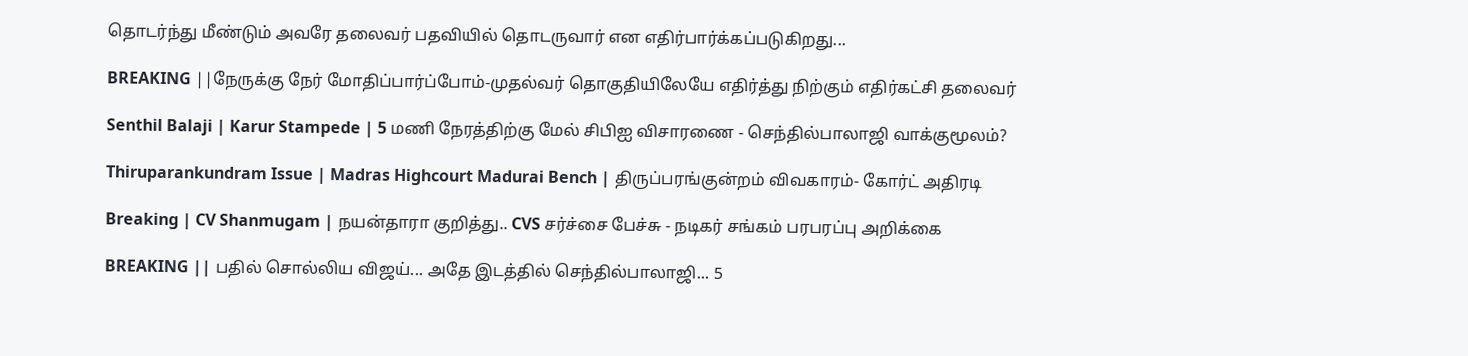தொடர்ந்து மீண்டும் அவரே தலைவர் பதவியில் தொடருவார் என எதிர்பார்க்கப்படுகிறது...

BREAKING ||நேருக்கு நேர் மோதிப்பார்ப்போம்-முதல்வர் தொகுதியிலேயே எதிர்த்து நிற்கும் எதிர்கட்சி தலைவர்

Senthil Balaji | Karur Stampede | 5 மணி நேரத்திற்கு மேல் சிபிஐ விசாரணை - செந்தில்பாலாஜி வாக்குமூலம்?

Thiruparankundram Issue | Madras Highcourt Madurai Bench | திருப்பரங்குன்றம் விவகாரம்- கோர்ட் அதிரடி

Breaking | CV Shanmugam | நயன்தாரா குறித்து.. CVS சர்ச்சை பேச்சு - நடிகர் சங்கம் பரபரப்பு அறிக்கை

BREAKING || பதில் சொல்லிய விஜய்... அதே இடத்தில் செந்தில்பாலாஜி... 5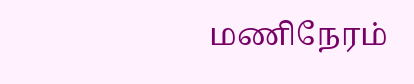மணிநேரம்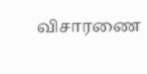விசாரணை